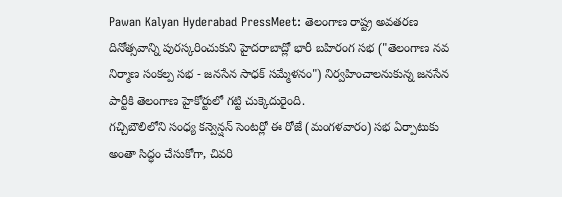Pawan Kalyan Hyderabad PressMeet: తెలంగాణ రాష్ట్ర అవతరణ దినోత్సవాన్ని పురస్కరించుకుని హైదరాబాద్లో భారీ బహిరంగ సభ ("తెలంగాణ నవ నిర్మాణ సంకల్ప సభ - జనసేన సాధక్ సమ్మేళనం") నిర్వహించాలనుకున్న జనసేన పార్టీకి తెలంగాణ హైకోర్టులో గట్టి చుక్కెదురైంది.
గచ్చిబౌలిలోని సంధ్య కన్వెన్షన్ సెంటర్లో ఈ రోజే (మంగళవారం) సభ ఏర్పాటుకు అంతా సిద్ధం చేసుకోగా, చివరి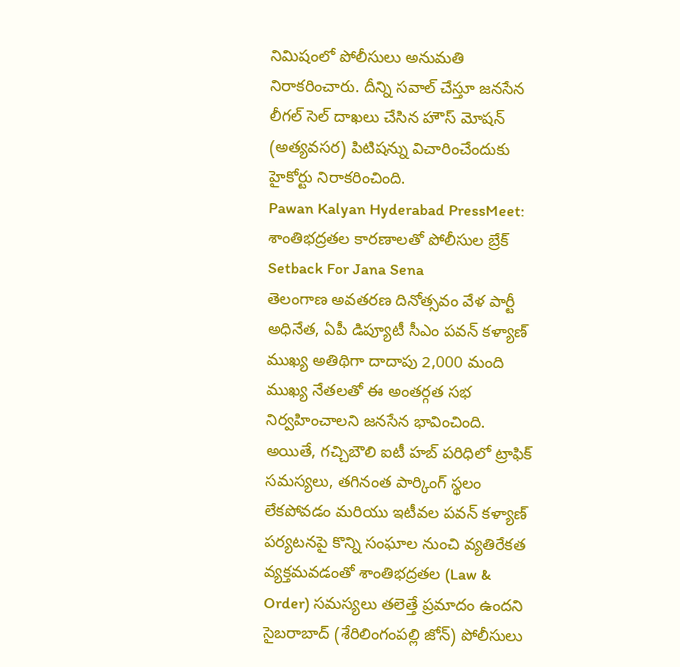నిమిషంలో పోలీసులు అనుమతి నిరాకరించారు. దీన్ని సవాల్ చేస్తూ జనసేన లీగల్ సెల్ దాఖలు చేసిన హౌస్ మోషన్ (అత్యవసర) పిటిషన్ను విచారించేందుకు హైకోర్టు నిరాకరించింది.
Pawan Kalyan Hyderabad PressMeet: శాంతిభద్రతల కారణాలతో పోలీసుల బ్రేక్
Setback For Jana Sena
తెలంగాణ అవతరణ దినోత్సవం వేళ పార్టీ అధినేత, ఏపీ డిప్యూటీ సీఎం పవన్ కళ్యాణ్ ముఖ్య అతిథిగా దాదాపు 2,000 మంది ముఖ్య నేతలతో ఈ అంతర్గత సభ నిర్వహించాలని జనసేన భావించింది. అయితే, గచ్చిబౌలి ఐటీ హబ్ పరిధిలో ట్రాఫిక్ సమస్యలు, తగినంత పార్కింగ్ స్థలం లేకపోవడం మరియు ఇటీవల పవన్ కళ్యాణ్ పర్యటనపై కొన్ని సంఘాల నుంచి వ్యతిరేకత వ్యక్తమవడంతో శాంతిభద్రతల (Law & Order) సమస్యలు తలెత్తే ప్రమాదం ఉందని సైబరాబాద్ (శేరిలింగంపల్లి జోన్) పోలీసులు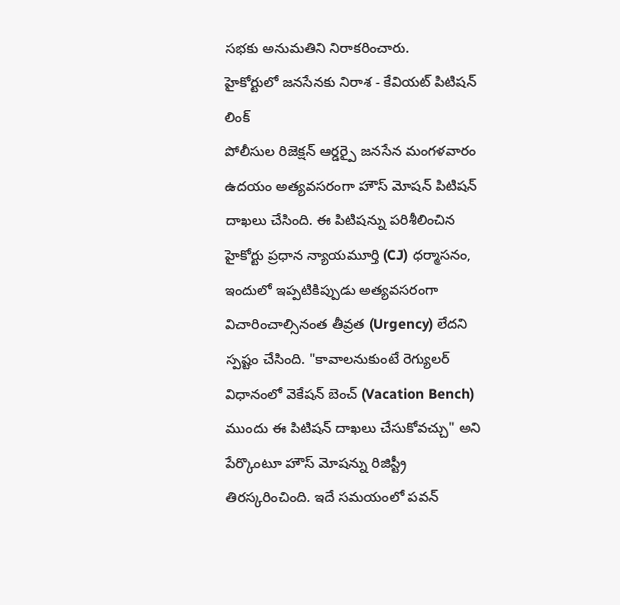సభకు అనుమతిని నిరాకరించారు.
హైకోర్టులో జనసేనకు నిరాశ - కేవియట్ పిటిషన్ లింక్
పోలీసుల రిజెక్షన్ ఆర్డర్పై జనసేన మంగళవారం ఉదయం అత్యవసరంగా హౌస్ మోషన్ పిటిషన్ దాఖలు చేసింది. ఈ పిటిషన్ను పరిశీలించిన హైకోర్టు ప్రధాన న్యాయమూర్తి (CJ) ధర్మాసనం, ఇందులో ఇప్పటికిప్పుడు అత్యవసరంగా విచారించాల్సినంత తీవ్రత (Urgency) లేదని స్పష్టం చేసింది. "కావాలనుకుంటే రెగ్యులర్ విధానంలో వెకేషన్ బెంచ్ (Vacation Bench) ముందు ఈ పిటిషన్ దాఖలు చేసుకోవచ్చు" అని పేర్కొంటూ హౌస్ మోషన్ను రిజిస్ట్రీ తిరస్కరించింది. ఇదే సమయంలో పవన్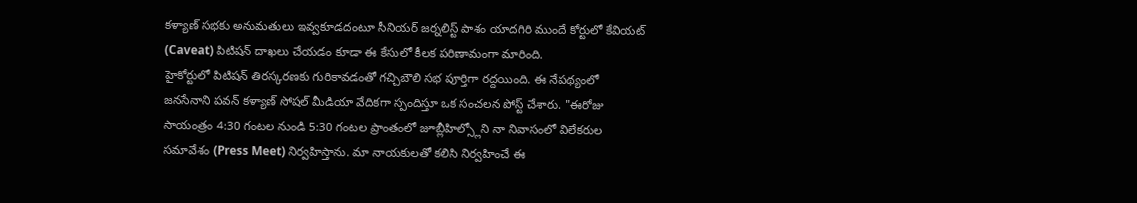కళ్యాణ్ సభకు అనుమతులు ఇవ్వకూడదంటూ సీనియర్ జర్నలిస్ట్ పాశం యాదగిరి ముందే కోర్టులో కేవియట్ (Caveat) పిటిషన్ దాఖలు చేయడం కూడా ఈ కేసులో కీలక పరిణామంగా మారింది.
హైకోర్టులో పిటిషన్ తిరస్కరణకు గురికావడంతో గచ్చిబౌలి సభ పూర్తిగా రద్దయింది. ఈ నేపథ్యంలో జనసేనాని పవన్ కళ్యాణ్ సోషల్ మీడియా వేదికగా స్పందిస్తూ ఒక సంచలన పోస్ట్ చేశారు. "ఈరోజు సాయంత్రం 4:30 గంటల నుండి 5:30 గంటల ప్రాంతంలో జూబ్లీహిల్స్లోని నా నివాసంలో విలేకరుల సమావేశం (Press Meet) నిర్వహిస్తాను. మా నాయకులతో కలిసి నిర్వహించే ఈ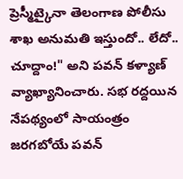ప్రెస్మీట్కైనా తెలంగాణ పోలీసు శాఖ అనుమతి ఇస్తుందో.. లేదో.. చూద్దాం!" అని పవన్ కళ్యాణ్ వ్యాఖ్యానించారు. సభ రద్దయిన నేపథ్యంలో సాయంత్రం జరగబోయే పవన్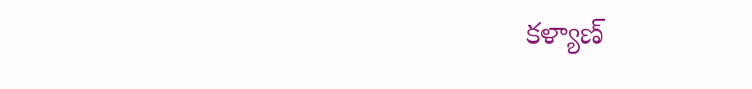కళ్యాణ్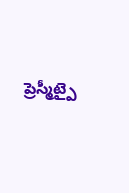ప్రెస్మీట్పై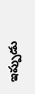ఇప్పుడు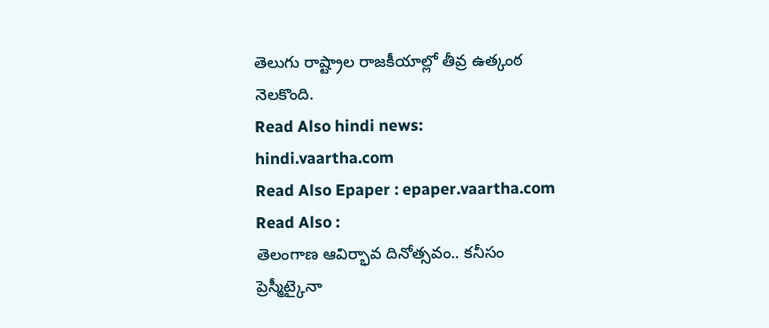తెలుగు రాష్ట్రాల రాజకీయాల్లో తీవ్ర ఉత్కంఠ నెలకొంది.
Read Also hindi news: hindi.vaartha.com
Read Also Epaper : epaper.vaartha.com
Read Also :
తెలంగాణ ఆవిర్భావ దినోత్సవం.. కనీసం ప్రెస్మీట్కైనా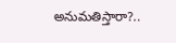అనుమతిస్తారా?..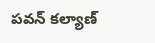పవన్ కల్యాణ్